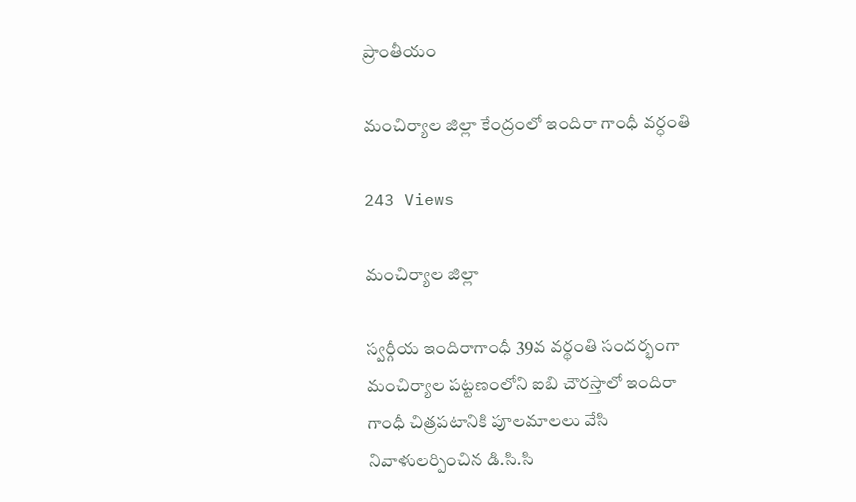ప్రాంతీయం

మంచిర్యాల జిల్లా కేంద్రంలో ఇందిరా గాంధీ వర్ధంతి

243 Views

మంచిర్యాల జిల్లా

స్వర్గీయ ఇందిరాగాంధీ 39వ వర్థంతి సందర్భంగా మంచిర్యాల పట్టణంలోని ఐబి చౌరస్తాలో ఇందిరా గాంధీ చిత్రపటానికి పూలమాలలు వేసి నివాళులర్పించిన డి.సి.సి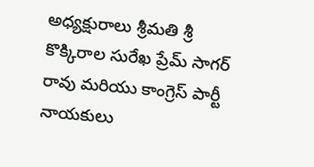అధ్యక్షురాలు శ్రీమతి శ్రీ కొక్కిరాల సురేఖ ప్రేమ్ సాగర్ రావు మరియు కాంగ్రెస్ పార్టీ నాయకులు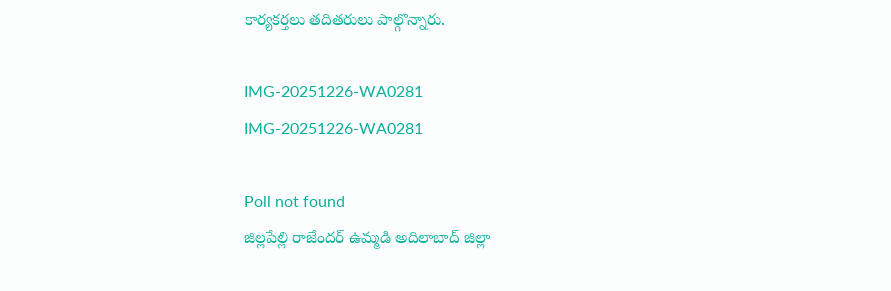కార్యకర్తలు తదితరులు పాల్గొన్నారు.

IMG-20251226-WA0281
IMG-20251226-WA0281

Poll not found
జిల్లపేల్లి రాజేందర్ ఉమ్మడి అదిలాబాద్ జిల్లా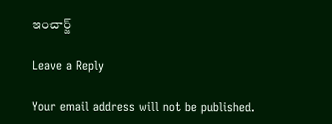ఇంచార్జ్

Leave a Reply

Your email address will not be published.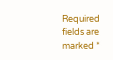Required fields are marked *